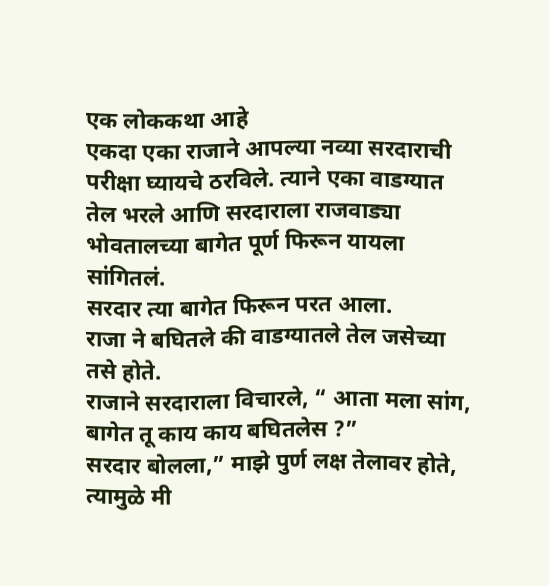एक लोककथा आहे
एकदा एका राजाने आपल्या नव्या सरदाराची परीक्षा घ्यायचे ठरविले. त्याने एका वाडग्यात तेल भरले आणि सरदाराला राजवाड्या भोवतालच्या बागेत पूर्ण फिरून यायला सांगितलं.
सरदार त्या बागेत फिरून परत आला.
राजा ने बघितले की वाडग्यातले तेल जसेच्या तसे होते.
राजाने सरदाराला विचारले, “ आता मला सांग, बागेत तू काय काय बघितलेस ?”
सरदार बोलला,” माझे पुर्ण लक्ष तेलावर होते, त्यामुळे मी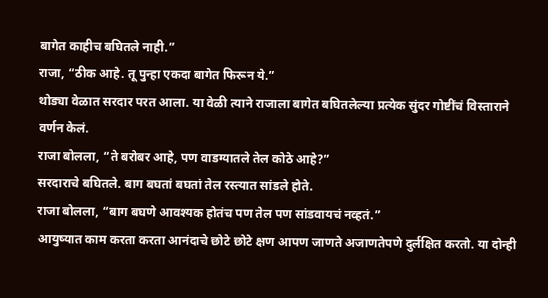बागेत काहीच बघितले नाही.”
राजा, “ठीक आहे. तू पुन्हा एकदा बागेत फिरून ये.”
थोड्या वेळात सरदार परत आला. या वेळी त्याने राजाला बागेत बघितलेल्या प्रत्येक सुंदर गोष्टींचं विस्ताराने वर्णन केलं.
राजा बोलला, “ते बरोबर आहे, पण वाडग्यातले तेल कोठे आहे?”
सरदाराचे बघितले. बाग बघतां बघतां तेल रस्त्यात सांडले होते.
राजा बोलला, “बाग बघणे आवश्यक होतंच पण तेल पण सांडवायचं नव्हतं.”
आयुष्यात काम करता करता आनंदाचे छोटे छोटे क्षण आपण जाणते अजाणतेपणे दुर्लक्षित करतो. या दोन्ही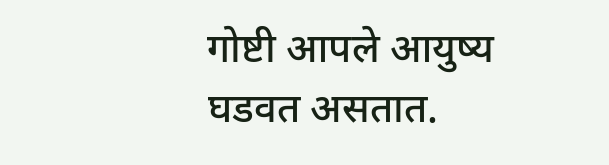गोष्टी आपले आयुष्य घडवत असतात.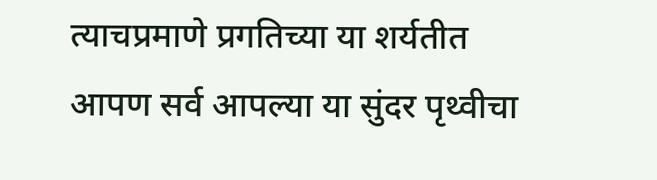त्याचप्रमाणे प्रगतिच्या या शर्यतीत आपण सर्व आपल्या या सुंदर पृथ्वीचा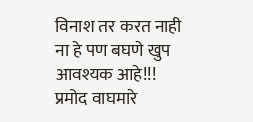विनाश तर करत नाही ना हे पण बघणे खुप आवश्यक आहे!!!
प्रमोद वाघमारे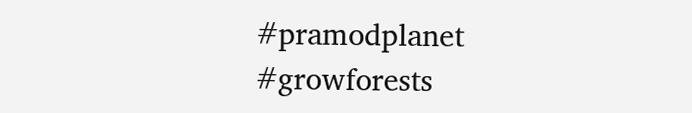#pramodplanet #growforests